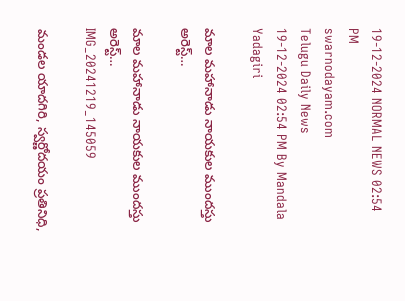19-12-2024 NORMAL NEWS 02:54 PM
swarnodayam.com
Telugu Daily News
19-12-2024 02:54 PM By Mandala Yadagiri

మాల మహానాడు నాయకుల ముందస్తు అరెస్ట్…

మాల మహానాడు నాయకుల ముందస్తు అరెస్ట్…
IMG_20241219_145059

మండల యాదగిరి, స్వర్ణోదయం ప్రతినిధి,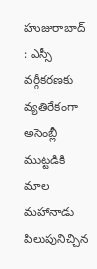హుజురాబాద్ : ఎస్సీ వర్గీకరణకు వ్యతిరేకంగా అసెంబ్లీ ముట్టడికి మాల మహానాడు పిలుపునిచ్చిన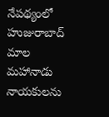నేపథ్యంలో హుజురాబాద్ మాల మహానాడు నాయకులను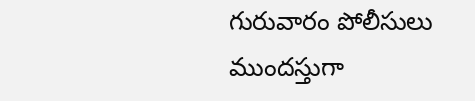గురువారం పోలీసులు ముందస్తుగా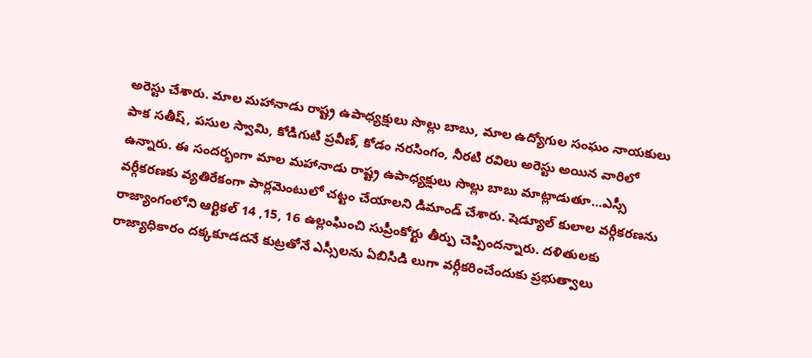అరెస్టు చేశారు. మాల మహానాడు రాష్ట్ర ఉపాధ్యక్షులు సొల్లు బాబు, మాల ఉద్యోగుల సంఘం నాయకులు పాక సతీష్, పసుల స్వామి, కోడిగుటి ప్రవీణ్, కోడం నరసింగం, నీరటి రవిలు అరెస్టు అయిన వారిలో ఉన్నారు. ఈ సందర్భంగా మాల మహానాడు రాష్ట్ర ఉపాధ్యక్షులు సొల్లు బాబు మాట్లాడుతూ…ఎస్సీ వర్గీకరణకు వ్యతిరేకంగా పార్లమెంటులో చట్టం చేయాలని డిమాండ్ చేశారు. షెడ్యూల్ కులాల వర్గీకరణను రాజ్యాంగంలోని ఆర్టికల్ 14 ,15, 16 ఉల్లంఘించి సుప్రీంకోర్టు తీర్పు చెప్పిందన్నారు. దళితులకు రాజ్యాధికారం దక్కకూడదనే కుట్రతోనే ఎస్సీలను ఏబిసిడి లుగా వర్గీకరించేందుకు ప్రభుత్వాలు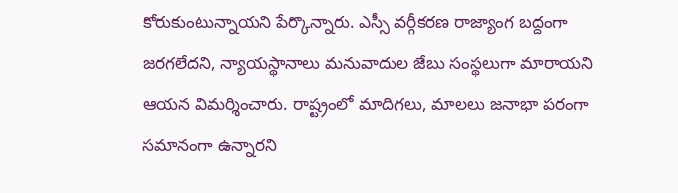కోరుకుంటున్నాయని పేర్కొన్నారు. ఎస్సీ వర్గీకరణ రాజ్యాంగ బద్దంగా జరగలేదని, న్యాయస్థానాలు మనువాదుల జేబు సంస్థలుగా మారాయని ఆయన విమర్శించారు. రాష్ట్రంలో మాదిగలు, మాలలు జనాభా పరంగా సమానంగా ఉన్నారని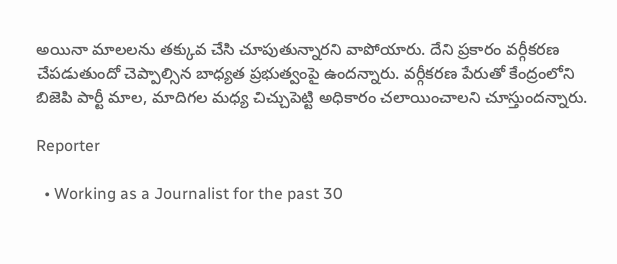అయినా మాలలను తక్కువ చేసి చూపుతున్నారని వాపోయారు. దేని ప్రకారం వర్గీకరణ చేపడుతుందో చెప్పాల్సిన బాధ్యత ప్రభుత్వంపై ఉందన్నారు. వర్గీకరణ పేరుతో కేంద్రంలోని బిజెపి పార్టీ మాల, మాదిగల మధ్య చిచ్చుపెట్టి అధికారం చలాయించాలని చూస్తుందన్నారు.

Reporter

  • Working as a Journalist for the past 30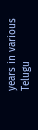years in various Telugu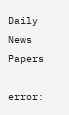Daily News Papers

error: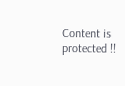Content is protected !!